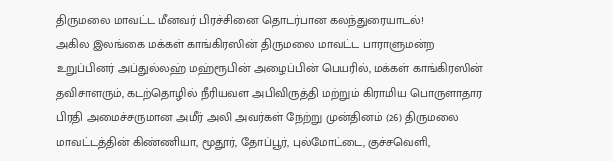திருமலை மாவட்ட மீனவர் பிரச்சினை தொடர்பான கலந்துரையாடல்!
அகில இலங்கை மக்கள் காங்கிரஸின் திருமலை மாவட்ட பாராளுமன்ற உறுப்பினர் அப்துல்லஹ் மஹ்ரூபின் அழைப்பின் பெயரில், மக்கள் காங்கிரஸின் தவிசாளரும், கடற்தொழில் நீரியவள அபிவிருத்தி மற்றும் கிராமிய பொருளாதார பிரதி அமைச்சருமான அமீர் அலி அவர்கள் நேற்று முன்தினம் (26) திருமலை மாவட்டத்தின் கிண்ணியா, மூதூர், தோப்பூர், புல்மோட்டை, குச்சவெளி,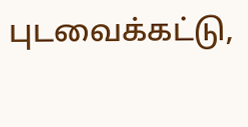புடவைக்கட்டு,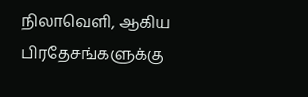நிலாவெளி, ஆகிய பிரதேசங்களுக்கு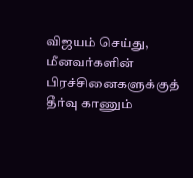விஜயம் செய்து, மீனவர்களின் பிரச்சினைகளுக்குத் தீர்வு காணும்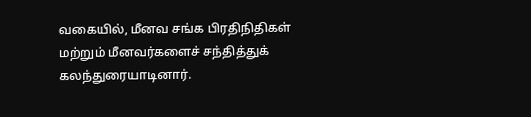வகையில், மீனவ சங்க பிரதிநிதிகள் மற்றும் மீனவர்களைச் சந்தித்துக் கலந்துரையாடினார்.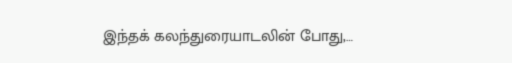இந்தக் கலந்துரையாடலின் போது,…